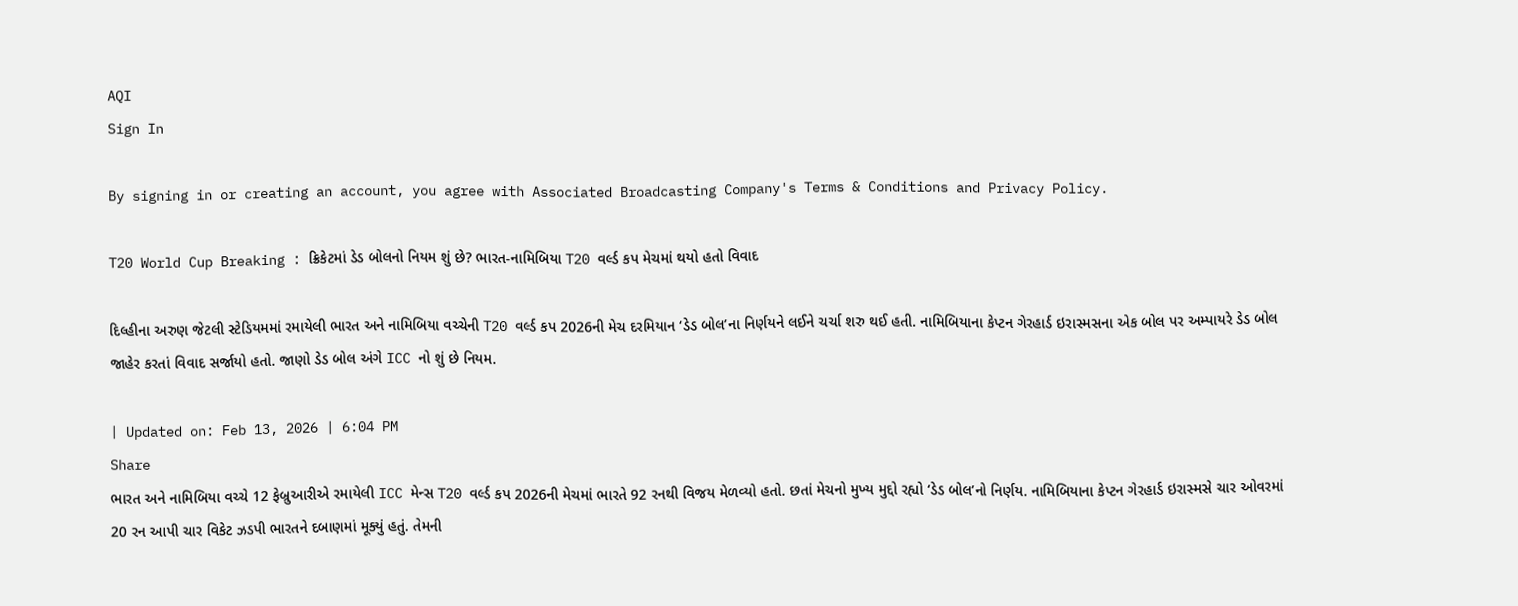AQI
Sign In

By signing in or creating an account, you agree with Associated Broadcasting Company's Terms & Conditions and Privacy Policy.

T20 World Cup Breaking : ક્રિકેટમાં ડેડ બોલનો નિયમ શું છે? ભારત-નામિબિયા T20 વર્લ્ડ કપ મેચમાં થયો હતો વિવાદ

દિલ્હીના અરુણ જેટલી સ્ટેડિયમમાં રમાયેલી ભારત અને નામિબિયા વચ્ચેની T20 વર્લ્ડ કપ 2026ની મેચ દરમિયાન ‘ડેડ બોલ’ના નિર્ણયને લઈને ચર્ચા શરુ થઈ હતી. નામિબિયાના કેપ્ટન ગેરહાર્ડ ઇરાસ્મસના એક બોલ પર અમ્પાયરે ડેડ બોલ જાહેર કરતાં વિવાદ સર્જાયો હતો. જાણો ડેડ બોલ અંગે ICC નો શું છે નિયમ.

| Updated on: Feb 13, 2026 | 6:04 PM
Share
ભારત અને નામિબિયા વચ્ચે 12 ફેબ્રુઆરીએ રમાયેલી ICC મેન્સ T20 વર્લ્ડ કપ 2026ની મેચમાં ભારતે 92 રનથી વિજય મેળવ્યો હતો. છતાં મેચનો મુખ્ય મુદ્દો રહ્યો ‘ડેડ બોલ’નો નિર્ણય. નામિબિયાના કેપ્ટન ગેરહાર્ડ ઇરાસ્મસે ચાર ઓવરમાં 20 રન આપી ચાર વિકેટ ઝડપી ભારતને દબાણમાં મૂક્યું હતું. તેમની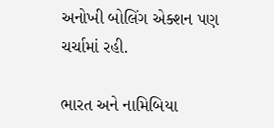અનોખી બોલિંગ એક્શન પણ ચર્ચામાં રહી.

ભારત અને નામિબિયા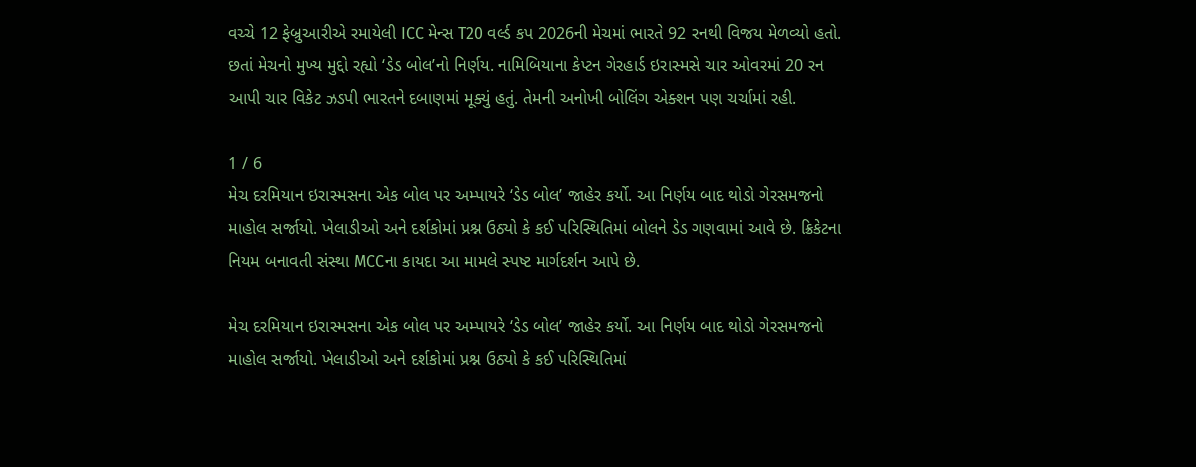વચ્ચે 12 ફેબ્રુઆરીએ રમાયેલી ICC મેન્સ T20 વર્લ્ડ કપ 2026ની મેચમાં ભારતે 92 રનથી વિજય મેળવ્યો હતો. છતાં મેચનો મુખ્ય મુદ્દો રહ્યો ‘ડેડ બોલ’નો નિર્ણય. નામિબિયાના કેપ્ટન ગેરહાર્ડ ઇરાસ્મસે ચાર ઓવરમાં 20 રન આપી ચાર વિકેટ ઝડપી ભારતને દબાણમાં મૂક્યું હતું. તેમની અનોખી બોલિંગ એક્શન પણ ચર્ચામાં રહી.

1 / 6
મેચ દરમિયાન ઇરાસ્મસના એક બોલ પર અમ્પાયરે ‘ડેડ બોલ’ જાહેર કર્યો. આ નિર્ણય બાદ થોડો ગેરસમજનો માહોલ સર્જાયો. ખેલાડીઓ અને દર્શકોમાં પ્રશ્ન ઉઠ્યો કે કઈ પરિસ્થિતિમાં બોલને ડેડ ગણવામાં આવે છે. ક્રિકેટના નિયમ બનાવતી સંસ્થા MCCના કાયદા આ મામલે સ્પષ્ટ માર્ગદર્શન આપે છે.

મેચ દરમિયાન ઇરાસ્મસના એક બોલ પર અમ્પાયરે ‘ડેડ બોલ’ જાહેર કર્યો. આ નિર્ણય બાદ થોડો ગેરસમજનો માહોલ સર્જાયો. ખેલાડીઓ અને દર્શકોમાં પ્રશ્ન ઉઠ્યો કે કઈ પરિસ્થિતિમાં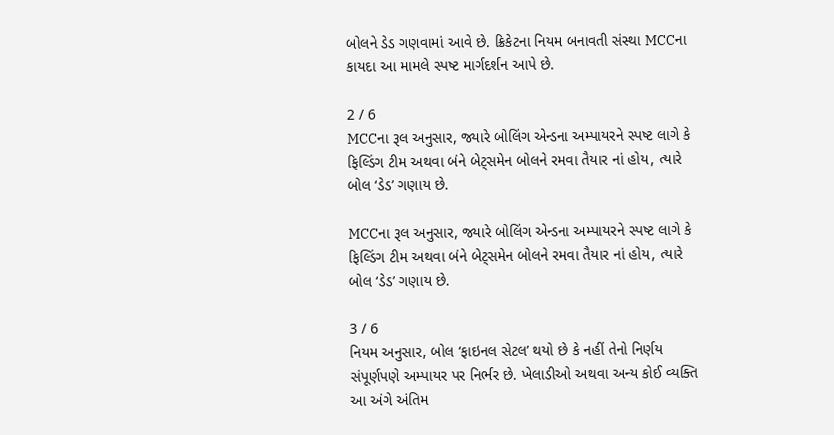બોલને ડેડ ગણવામાં આવે છે. ક્રિકેટના નિયમ બનાવતી સંસ્થા MCCના કાયદા આ મામલે સ્પષ્ટ માર્ગદર્શન આપે છે.

2 / 6
MCCના રૂલ અનુસાર, જ્યારે બોલિંગ એન્ડના અમ્પાયરને સ્પષ્ટ લાગે કે ફિલ્ડિંગ ટીમ અથવા બંને બેટ્સમેન બોલને રમવા તૈયાર નાં હોય, ત્યારે બોલ ‘ડેડ’ ગણાય છે.

MCCના રૂલ અનુસાર, જ્યારે બોલિંગ એન્ડના અમ્પાયરને સ્પષ્ટ લાગે કે ફિલ્ડિંગ ટીમ અથવા બંને બેટ્સમેન બોલને રમવા તૈયાર નાં હોય, ત્યારે બોલ ‘ડેડ’ ગણાય છે.

3 / 6
નિયમ અનુસાર, બોલ ‘ફાઇનલ સેટલ’ થયો છે કે નહીં તેનો નિર્ણય સંપૂર્ણપણે અમ્પાયર પર નિર્ભર છે. ખેલાડીઓ અથવા અન્ય કોઈ વ્યક્તિ આ અંગે અંતિમ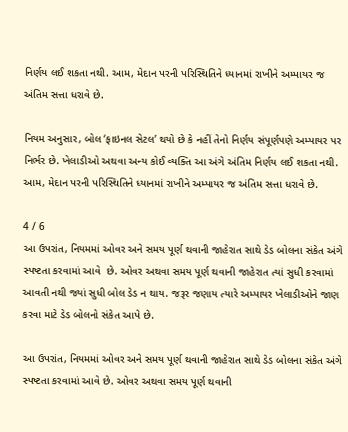નિર્ણય લઈ શકતા નથી. આમ, મેદાન પરની પરિસ્થિતિને ધ્યાનમાં રાખીને અમ્પાયર જ અંતિમ સત્તા ધરાવે છે.

નિયમ અનુસાર, બોલ ‘ફાઇનલ સેટલ’ થયો છે કે નહીં તેનો નિર્ણય સંપૂર્ણપણે અમ્પાયર પર નિર્ભર છે. ખેલાડીઓ અથવા અન્ય કોઈ વ્યક્તિ આ અંગે અંતિમ નિર્ણય લઈ શકતા નથી. આમ, મેદાન પરની પરિસ્થિતિને ધ્યાનમાં રાખીને અમ્પાયર જ અંતિમ સત્તા ધરાવે છે.

4 / 6
આ ઉપરાંત, નિયમમાં ઓવર અને સમય પૂર્ણ થવાની જાહેરાત સાથે ડેડ બોલના સંકેત અંગે સ્પષ્ટતા કરવામાં આવે  છે. ઓવર અથવા સમય પૂર્ણ થવાની જાહેરાત ત્યાં સુધી કરવામાં આવતી નથી જ્યાં સુધી બોલ ડેડ ન થાય. જરૂર જણાય ત્યારે અમ્પાયર ખેલાડીઓને જાણ કરવા માટે ડેડ બોલનો સંકેત આપે છે.

આ ઉપરાંત, નિયમમાં ઓવર અને સમય પૂર્ણ થવાની જાહેરાત સાથે ડેડ બોલના સંકેત અંગે સ્પષ્ટતા કરવામાં આવે છે. ઓવર અથવા સમય પૂર્ણ થવાની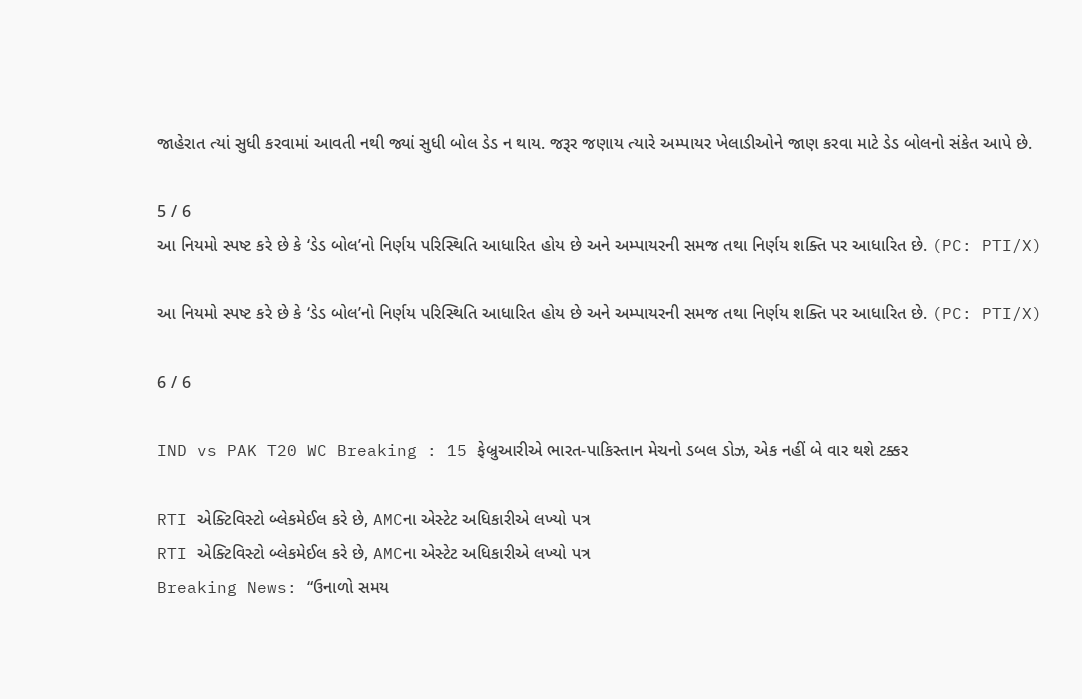જાહેરાત ત્યાં સુધી કરવામાં આવતી નથી જ્યાં સુધી બોલ ડેડ ન થાય. જરૂર જણાય ત્યારે અમ્પાયર ખેલાડીઓને જાણ કરવા માટે ડેડ બોલનો સંકેત આપે છે.

5 / 6
આ નિયમો સ્પષ્ટ કરે છે કે ‘ડેડ બોલ’નો નિર્ણય પરિસ્થિતિ આધારિત હોય છે અને અમ્પાયરની સમજ તથા નિર્ણય શક્તિ પર આધારિત છે. (PC: PTI/X)

આ નિયમો સ્પષ્ટ કરે છે કે ‘ડેડ બોલ’નો નિર્ણય પરિસ્થિતિ આધારિત હોય છે અને અમ્પાયરની સમજ તથા નિર્ણય શક્તિ પર આધારિત છે. (PC: PTI/X)

6 / 6

IND vs PAK T20 WC Breaking : 15 ફેબ્રુઆરીએ ભારત-પાકિસ્તાન મેચનો ડબલ ડોઝ, એક નહીં બે વાર થશે ટક્કર

RTI એક્ટિવિસ્ટો બ્લેકમેઈલ કરે છે, AMCના એસ્ટેટ અધિકારીએ લખ્યો પત્ર
RTI એક્ટિવિસ્ટો બ્લેકમેઈલ કરે છે, AMCના એસ્ટેટ અધિકારીએ લખ્યો પત્ર
Breaking News: “ઉનાળો સમય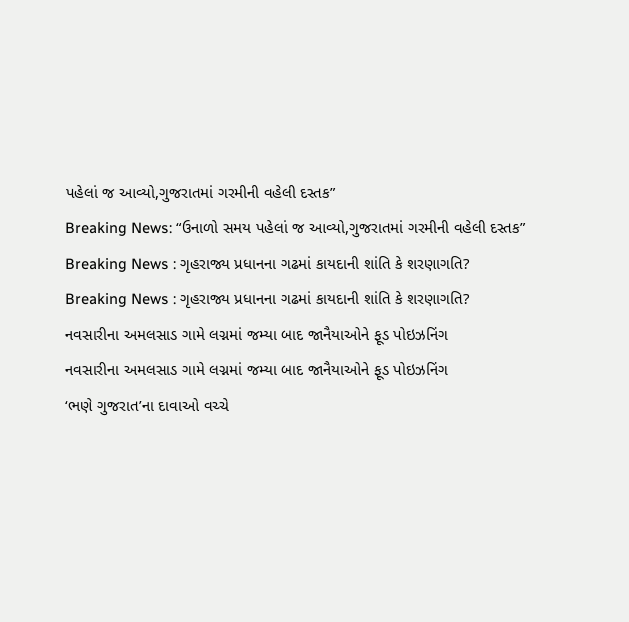પહેલાં જ આવ્યો,ગુજરાતમાં ગરમીની વહેલી દસ્તક”
Breaking News: “ઉનાળો સમય પહેલાં જ આવ્યો,ગુજરાતમાં ગરમીની વહેલી દસ્તક”
Breaking News : ગૃહરાજ્ય પ્રધાનના ગઢમાં કાયદાની શાંતિ કે શરણાગતિ?
Breaking News : ગૃહરાજ્ય પ્રધાનના ગઢમાં કાયદાની શાંતિ કે શરણાગતિ?
નવસારીના અમલસાડ ગામે લગ્નમાં જમ્યા બાદ જાનૈયાઓને ફૂડ પોઇઝનિંગ
નવસારીના અમલસાડ ગામે લગ્નમાં જમ્યા બાદ જાનૈયાઓને ફૂડ પોઇઝનિંગ
‘ભણે ગુજરાત’ના દાવાઓ વચ્ચે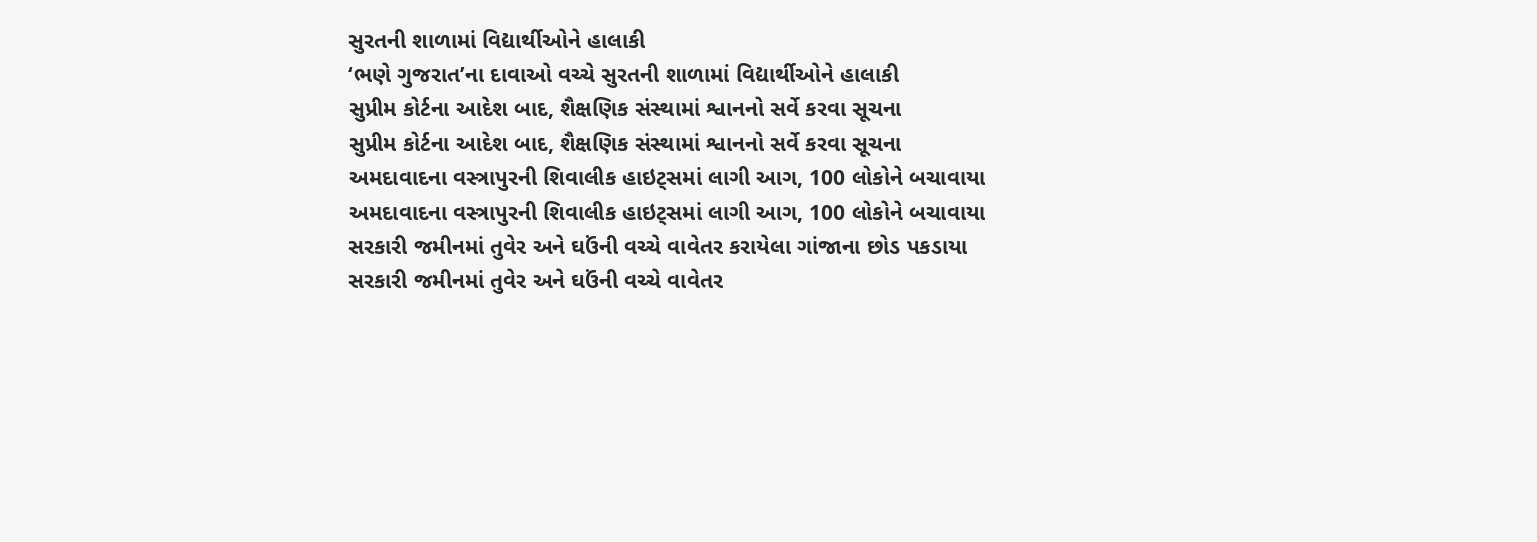સુરતની શાળામાં વિદ્યાર્થીઓને હાલાકી
‘ભણે ગુજરાત’ના દાવાઓ વચ્ચે સુરતની શાળામાં વિદ્યાર્થીઓને હાલાકી
સુપ્રીમ કોર્ટના આદેશ બાદ, શૈક્ષણિક સંસ્થામાં શ્વાનનો સર્વે કરવા સૂચના
સુપ્રીમ કોર્ટના આદેશ બાદ, શૈક્ષણિક સંસ્થામાં શ્વાનનો સર્વે કરવા સૂચના
અમદાવાદના વસ્ત્રાપુરની શિવાલીક હાઇટ્સમાં લાગી આગ, 100 લોકોને બચાવાયા
અમદાવાદના વસ્ત્રાપુરની શિવાલીક હાઇટ્સમાં લાગી આગ, 100 લોકોને બચાવાયા
સરકારી જમીનમાં તુવેર અને ઘઉંની વચ્ચે વાવેતર કરાયેલા ગાંજાના છોડ પકડાયા
સરકારી જમીનમાં તુવેર અને ઘઉંની વચ્ચે વાવેતર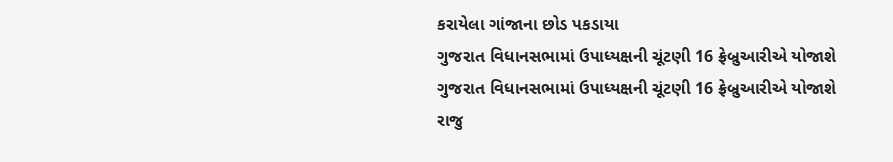કરાયેલા ગાંજાના છોડ પકડાયા
ગુજરાત વિધાનસભામાં ઉપાધ્યક્ષની ચૂંટણી 16 ફ્રેબ્રુઆરીએ યોજાશે
ગુજરાત વિધાનસભામાં ઉપાધ્યક્ષની ચૂંટણી 16 ફ્રેબ્રુઆરીએ યોજાશે
રાજુ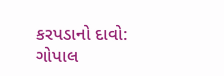કરપડાનો દાવો: ગોપાલ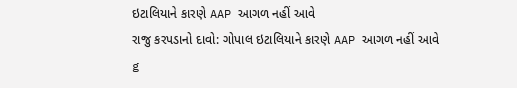ઇટાલિયાને કારણે AAP આગળ નહીં આવે
રાજુ કરપડાનો દાવો: ગોપાલ ઇટાલિયાને કારણે AAP આગળ નહીં આવે
g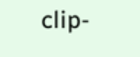clip-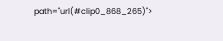path="url(#clip0_868_265)">